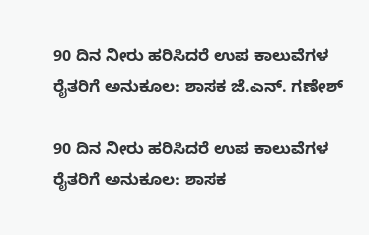90 ದಿನ ನೀರು ಹರಿಸಿದರೆ ಉಪ ಕಾಲುವೆಗಳ ರೈತರಿಗೆ ಅನುಕೂಲ: ಶಾಸಕ ಜೆ.ಎನ್‌. ಗಣೇಶ್

90 ದಿನ ನೀರು ಹರಿಸಿದರೆ ಉಪ ಕಾಲುವೆಗಳ ರೈತರಿಗೆ ಅನುಕೂಲ: ಶಾಸಕ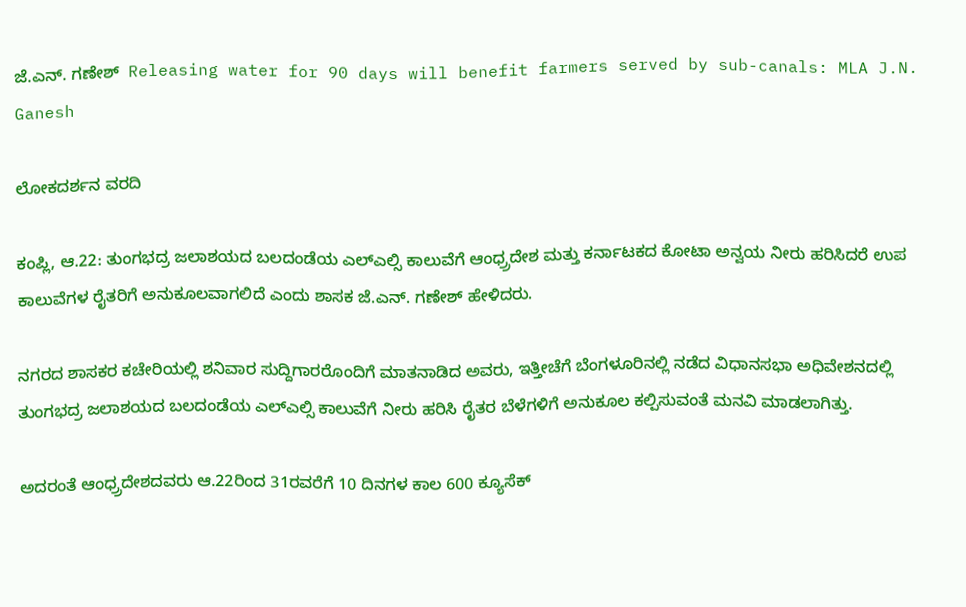ಜೆ.ಎನ್‌. ಗಣೇಶ್  Releasing water for 90 days will benefit farmers served by sub-canals: MLA J.N. Ganesh

ಲೋಕದರ್ಶನ ವರದಿ

ಕಂಪ್ಲಿ, ಆ.22: ತುಂಗಭದ್ರ ಜಲಾಶಯದ ಬಲದಂಡೆಯ ಎಲ್‌ಎಲ್ಸಿ ಕಾಲುವೆಗೆ ಆಂಧ್ರ‍್ರದೇಶ ಮತ್ತು ಕರ್ನಾಟಕದ ಕೋಟಾ ಅನ್ವಯ ನೀರು ಹರಿಸಿದರೆ ಉಪ ಕಾಲುವೆಗಳ ರೈತರಿಗೆ ಅನುಕೂಲವಾಗಲಿದೆ ಎಂದು ಶಾಸಕ ಜೆ.ಎನ್‌. ಗಣೇಶ್ ಹೇಳಿದರು.

ನಗರದ ಶಾಸಕರ ಕಚೇರಿಯಲ್ಲಿ ಶನಿವಾರ ಸುದ್ದಿಗಾರರೊಂದಿಗೆ ಮಾತನಾಡಿದ ಅವರು, ಇತ್ತೀಚೆಗೆ ಬೆಂಗಳೂರಿನಲ್ಲಿ ನಡೆದ ವಿಧಾನಸಭಾ ಅಧಿವೇಶನದಲ್ಲಿ ತುಂಗಭದ್ರ ಜಲಾಶಯದ ಬಲದಂಡೆಯ ಎಲ್‌ಎಲ್ಸಿ ಕಾಲುವೆಗೆ ನೀರು ಹರಿಸಿ ರೈತರ ಬೆಳೆಗಳಿಗೆ ಅನುಕೂಲ ಕಲ್ಪಿಸುವಂತೆ ಮನವಿ ಮಾಡಲಾಗಿತ್ತು.

ಅದರಂತೆ ಆಂಧ್ರ‍್ರದೇಶದವರು ಆ.22ರಿಂದ 31ರವರೆಗೆ 10 ದಿನಗಳ ಕಾಲ 600 ಕ್ಯೂಸೆಕ್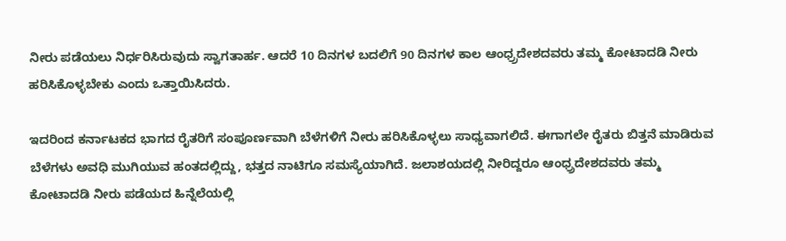ನೀರು ಪಡೆಯಲು ನಿರ್ಧರಿಸಿರುವುದು ಸ್ವಾಗತಾರ್ಹ. ಆದರೆ 10 ದಿನಗಳ ಬದಲಿಗೆ 90 ದಿನಗಳ ಕಾಲ ಆಂಧ್ರ‍್ರದೇಶದವರು ತಮ್ಮ ಕೋಟಾದಡಿ ನೀರು ಹರಿಸಿಕೊಳ್ಳಬೇಕು ಎಂದು ಒತ್ತಾಯಿಸಿದರು.

ಇದರಿಂದ ಕರ್ನಾಟಕದ ಭಾಗದ ರೈತರಿಗೆ ಸಂಪೂರ್ಣವಾಗಿ ಬೆಳೆಗಳಿಗೆ ನೀರು ಹರಿಸಿಕೊಳ್ಳಲು ಸಾಧ್ಯವಾಗಲಿದೆ. ಈಗಾಗಲೇ ರೈತರು ಬಿತ್ತನೆ ಮಾಡಿರುವ ಬೆಳೆಗಳು ಅವಧಿ ಮುಗಿಯುವ ಹಂತದಲ್ಲಿದ್ದು, ಭತ್ತದ ನಾಟಿಗೂ ಸಮಸ್ಯೆಯಾಗಿದೆ. ಜಲಾಶಯದಲ್ಲಿ ನೀರಿದ್ದರೂ ಆಂಧ್ರ‍್ರದೇಶದವರು ತಮ್ಮ ಕೋಟಾದಡಿ ನೀರು ಪಡೆಯದ ಹಿನ್ನೆಲೆಯಲ್ಲಿ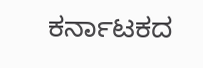ಕರ್ನಾಟಕದ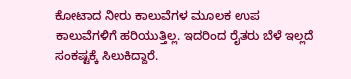ಕೋಟಾದ ನೀರು ಕಾಲುವೆಗಳ ಮೂಲಕ ಉಪ ಕಾಲುವೆಗಳಿಗೆ ಹರಿಯುತ್ತಿಲ್ಲ. ಇದರಿಂದ ರೈತರು ಬೆಳೆ ಇಲ್ಲದೆ ಸಂಕಷ್ಟಕ್ಕೆ ಸಿಲುಕಿದ್ದಾರೆ.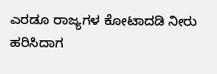ಎರಡೂ ರಾಜ್ಯಗಳ ಕೋಟಾದಡಿ ನೀರು ಹರಿಸಿದಾಗ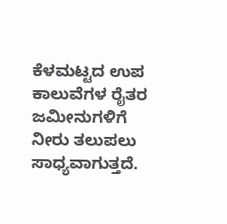ಕೆಳಮಟ್ಟದ ಉಪ ಕಾಲುವೆಗಳ ರೈತರ ಜಮೀನುಗಳಿಗೆ ನೀರು ತಲುಪಲು ಸಾಧ್ಯವಾಗುತ್ತದೆ.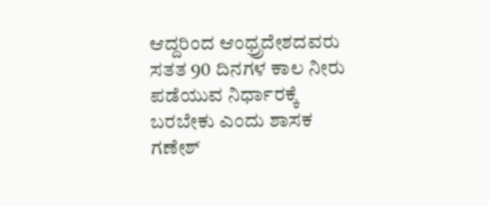ಆದ್ದರಿಂದ ಆಂಧ್ರ‍್ರದೇಶದವರು ಸತತ 90 ದಿನಗಳ ಕಾಲ ನೀರು ಪಡೆಯುವ ನಿರ್ಧಾರಕ್ಕೆ ಬರಬೇಕು ಎಂದು ಶಾಸಕ ಗಣೇಶ್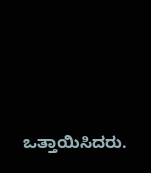ಒತ್ತಾಯಿಸಿದರು.